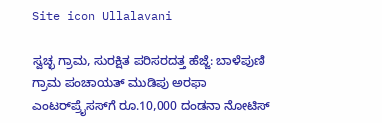Site icon Ullalavani

ಸ್ವಚ್ಛ ಗ್ರಾಮ, ಸುರಕ್ಷಿತ ಪರಿಸರದತ್ತ ಹೆಜ್ಜೆ: ಬಾಳೆಪುಣಿ ಗ್ರಾಮ ಪಂಚಾಯತ್ ಮುಡಿಪು ಅರಫಾ ಎಂಟರ್‌ಪ್ರೈಸಸ್‌ಗೆ ರೂ.10,000 ದಂಡನಾ ನೋಟಿಸ್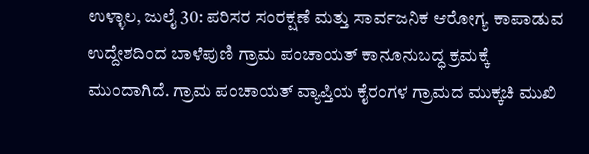ಉಳ್ಳಾಲ, ಜುಲೈ 30: ಪರಿಸರ ಸಂರಕ್ಷಣೆ ಮತ್ತು ಸಾರ್ವಜನಿಕ ಆರೋಗ್ಯ ಕಾಪಾಡುವ ಉದ್ದೇಶದಿಂದ ಬಾಳೆಪುಣಿ ಗ್ರಾಮ ಪಂಚಾಯತ್ ಕಾನೂನುಬದ್ಧ ಕ್ರಮಕ್ಕೆ ಮುಂದಾಗಿದೆ. ಗ್ರಾಮ ಪಂಚಾಯತ್ ವ್ಯಾಪ್ತಿಯ ಕೈರಂಗಳ ಗ್ರಾಮದ ಮುಕ್ಕಚಿ ಮುಖಿ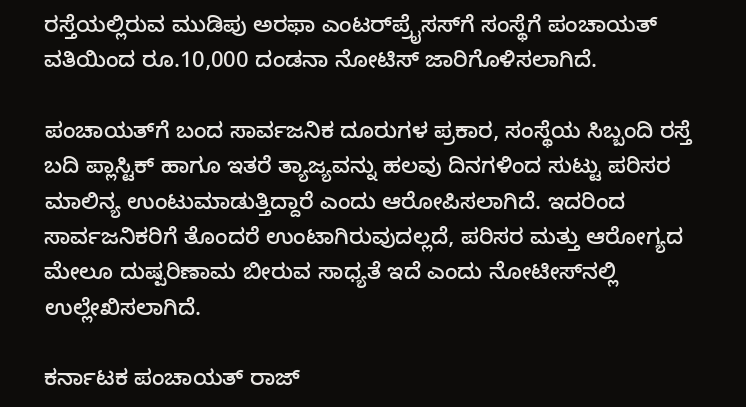ರಸ್ತೆಯಲ್ಲಿರುವ ಮುಡಿಪು ಅರಫಾ ಎಂಟರ್‌ಪ್ರೈಸಸ್‌ಗೆ ಸಂಸ್ಥೆಗೆ ಪಂಚಾಯತ್ ವತಿಯಿಂದ ರೂ.10,000 ದಂಡನಾ ನೋಟಿಸ್ ಜಾರಿಗೊಳಿಸಲಾಗಿದೆ.

ಪಂಚಾಯತ್‌ಗೆ ಬಂದ ಸಾರ್ವಜನಿಕ ದೂರುಗಳ ಪ್ರಕಾರ, ಸಂಸ್ಥೆಯ ಸಿಬ್ಬಂದಿ ರಸ್ತೆ ಬದಿ ಪ್ಲಾಸ್ಟಿಕ್ ಹಾಗೂ ಇತರೆ ತ್ಯಾಜ್ಯವನ್ನು ಹಲವು ದಿನಗಳಿಂದ ಸುಟ್ಟು ಪರಿಸರ ಮಾಲಿನ್ಯ ಉಂಟುಮಾಡುತ್ತಿದ್ದಾರೆ ಎಂದು ಆರೋಪಿಸಲಾಗಿದೆ. ಇದರಿಂದ ಸಾರ್ವಜನಿಕರಿಗೆ ತೊಂದರೆ ಉಂಟಾಗಿರುವುದಲ್ಲದೆ, ಪರಿಸರ ಮತ್ತು ಆರೋಗ್ಯದ ಮೇಲೂ ದುಷ್ಪರಿಣಾಮ ಬೀರುವ ಸಾಧ್ಯತೆ ಇದೆ ಎಂದು ನೋಟೀಸ್‌ನಲ್ಲಿ ಉಲ್ಲೇಖಿಸಲಾಗಿದೆ.

ಕರ್ನಾಟಕ ಪಂಚಾಯತ್ ರಾಜ್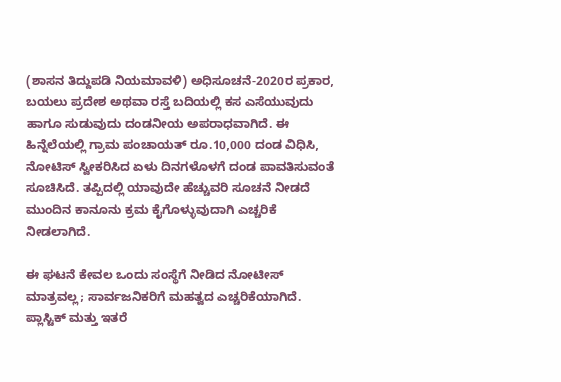(ಶಾಸನ ತಿದ್ದುಪಡಿ ನಿಯಮಾವಳಿ) ಅಧಿಸೂಚನೆ-2020ರ ಪ್ರಕಾರ, ಬಯಲು ಪ್ರದೇಶ ಅಥವಾ ರಸ್ತೆ ಬದಿಯಲ್ಲಿ ಕಸ ಎಸೆಯುವುದು ಹಾಗೂ ಸುಡುವುದು ದಂಡನೀಯ ಅಪರಾಧವಾಗಿದೆ. ಈ ಹಿನ್ನೆಲೆಯಲ್ಲಿ ಗ್ರಾಮ ಪಂಚಾಯತ್ ರೂ.10,000 ದಂಡ ವಿಧಿಸಿ, ನೋಟಿಸ್ ಸ್ವೀಕರಿಸಿದ ಏಳು ದಿನಗಳೊಳಗೆ ದಂಡ ಪಾವತಿಸುವಂತೆ ಸೂಚಿಸಿದೆ. ತಪ್ಪಿದಲ್ಲಿ ಯಾವುದೇ ಹೆಚ್ಚುವರಿ ಸೂಚನೆ ನೀಡದೆ ಮುಂದಿನ ಕಾನೂನು ಕ್ರಮ ಕೈಗೊಳ್ಳುವುದಾಗಿ ಎಚ್ಚರಿಕೆ ನೀಡಲಾಗಿದೆ.

ಈ ಘಟನೆ ಕೇವಲ ಒಂದು ಸಂಸ್ಥೆಗೆ ನೀಡಿದ ನೋಟೀಸ್ ಮಾತ್ರವಲ್ಲ; ಸಾರ್ವಜನಿಕರಿಗೆ ಮಹತ್ವದ ಎಚ್ಚರಿಕೆಯಾಗಿದೆ. ಪ್ಲಾಸ್ಟಿಕ್ ಮತ್ತು ಇತರೆ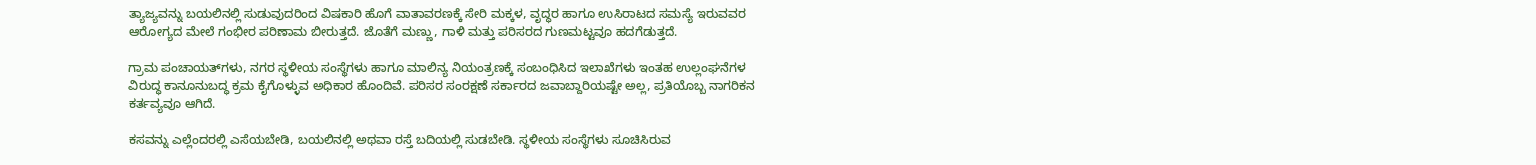ತ್ಯಾಜ್ಯವನ್ನು ಬಯಲಿನಲ್ಲಿ ಸುಡುವುದರಿಂದ ವಿಷಕಾರಿ ಹೊಗೆ ವಾತಾವರಣಕ್ಕೆ ಸೇರಿ ಮಕ್ಕಳ, ವೃದ್ಧರ ಹಾಗೂ ಉಸಿರಾಟದ ಸಮಸ್ಯೆ ಇರುವವರ ಆರೋಗ್ಯದ ಮೇಲೆ ಗಂಭೀರ ಪರಿಣಾಮ ಬೀರುತ್ತದೆ. ಜೊತೆಗೆ ಮಣ್ಣು, ಗಾಳಿ ಮತ್ತು ಪರಿಸರದ ಗುಣಮಟ್ಟವೂ ಹದಗೆಡುತ್ತದೆ.

ಗ್ರಾಮ ಪಂಚಾಯತ್‌ಗಳು, ನಗರ ಸ್ಥಳೀಯ ಸಂಸ್ಥೆಗಳು ಹಾಗೂ ಮಾಲಿನ್ಯ ನಿಯಂತ್ರಣಕ್ಕೆ ಸಂಬಂಧಿಸಿದ ಇಲಾಖೆಗಳು ಇಂತಹ ಉಲ್ಲಂಘನೆಗಳ ವಿರುದ್ಧ ಕಾನೂನುಬದ್ಧ ಕ್ರಮ ಕೈಗೊಳ್ಳುವ ಅಧಿಕಾರ ಹೊಂದಿವೆ. ಪರಿಸರ ಸಂರಕ್ಷಣೆ ಸರ್ಕಾರದ ಜವಾಬ್ದಾರಿಯಷ್ಟೇ ಅಲ್ಲ, ಪ್ರತಿಯೊಬ್ಬ ನಾಗರಿಕನ ಕರ್ತವ್ಯವೂ ಆಗಿದೆ.

ಕಸವನ್ನು ಎಲ್ಲೆಂದರಲ್ಲಿ ಎಸೆಯಬೇಡಿ, ಬಯಲಿನಲ್ಲಿ ಅಥವಾ ರಸ್ತೆ ಬದಿಯಲ್ಲಿ ಸುಡಬೇಡಿ. ಸ್ಥಳೀಯ ಸಂಸ್ಥೆಗಳು ಸೂಚಿಸಿರುವ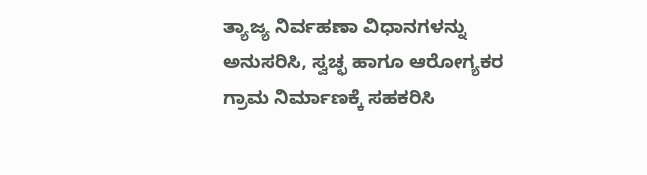ತ್ಯಾಜ್ಯ ನಿರ್ವಹಣಾ ವಿಧಾನಗಳನ್ನು ಅನುಸರಿಸಿ, ಸ್ವಚ್ಛ ಹಾಗೂ ಆರೋಗ್ಯಕರ ಗ್ರಾಮ ನಿರ್ಮಾಣಕ್ಕೆ ಸಹಕರಿಸಿ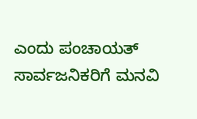ಎಂದು ಪಂಚಾಯತ್ ಸಾರ್ವಜನಿಕರಿಗೆ ಮನವಿ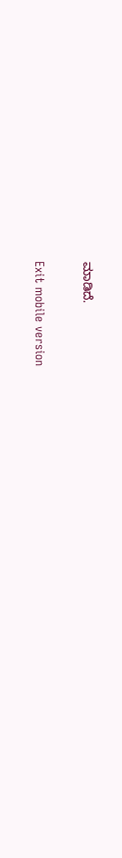ಮಾಡಿದೆ.

Exit mobile version